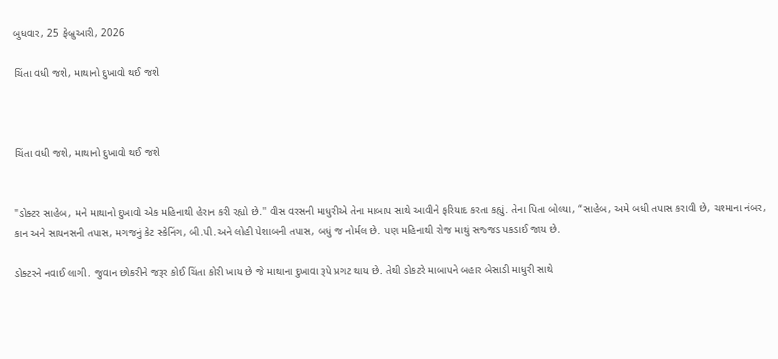બુધવાર, 25 ફેબ્રુઆરી, 2026

ચિંતા વધી જશે, માથાનો દુખાવો થઈ જશે



ચિંતા વધી જશે, માથાનો દુખાવો થઈ જશે


"ડોક્ટર સાહેબ, મને માથાનો દુખાવો એક મહિનાથી હેરાન કરી રહ્યો છે.'' વીસ વરસની માધુરીએ તેના માબાપ સાથે આવીને ફરિયાદ કરતા કહ્યું. તેના પિતા બોલ્યા, “સાહેબ, અમે બધી તપાસ કરાવી છે, ચશ્માના નંબર, કાન અને સાયનસની તપાસ, મગજનું કેટ સ્કેનિંગ, બી.પી.અને લોહી પેશાબની તપાસ, બધું જ નોર્મલ છે. પણ મહિનાથી રોજ માથું સજ્જડ પકડાઈ જાય છે.

ડોક્ટરને નવાઈ લાગી. જુવાન છોકરીને જરૂર કોઈ ચિંતા કોરી ખાય છે જે માથાના દુખાવા રૂપે પ્રગટ થાય છે. તેથી ડોકટરે માબાપને બહાર બેસાડી માધુરી સાથે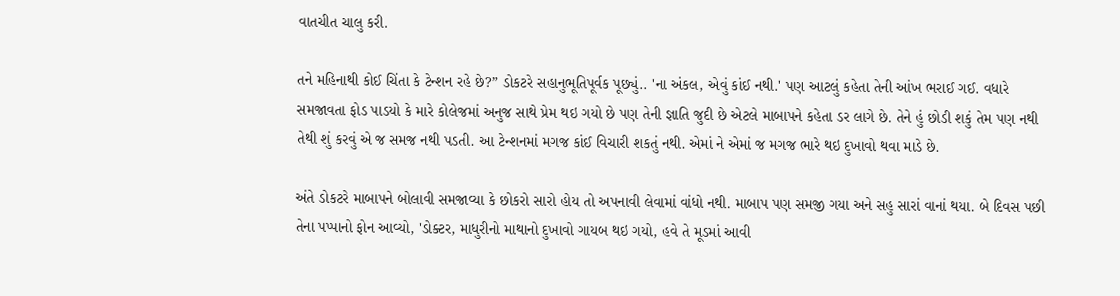વાતચીત ચાલુ કરી.

તને મહિનાથી કોઈ ચિંતા કે ટેન્શન રહે છે?” ડોકટરે સહાનુભૂતિપૂર્વક પૂછ્યું.. 'ના અંકલ, એવું કાંઈ નથી.' પણ આટલું કહેતા તેની આંખ ભરાઈ ગઈ. વધારે સમજાવતા ફોડ પાડયો કે મારે કોલેજમાં અનુજ સાથે પ્રેમ થઇ ગયો છે પણ તેની જ્ઞાતિ જુદી છે એટલે માબાપને કહેતા ડર લાગે છે. તેને હું છોડી શકું તેમ પણ નથી તેથી શું કરવું એ જ સમજ નથી પડતી. આ ટેન્શનમાં મગજ કાંઈ વિચારી શકતું નથી. એમાં ને એમાં જ મગજ ભારે થઇ દુખાવો થવા માડે છે.

અંતે ડોકટરે માબાપને બોલાવી સમજાવ્યા કે છોકરો સારો હોય તો અપનાવી લેવામાં વાંધો નથી. માબાપ પણ સમજી ગયા અને સહુ સારાં વાનાં થયા. બે દિવસ પછી તેના પપ્પાનો ફોન આવ્યો, 'ડોક્ટર, માધુરીનો માથાનો દુખાવો ગાયબ થઇ ગયો, હવે તે મૂડમાં આવી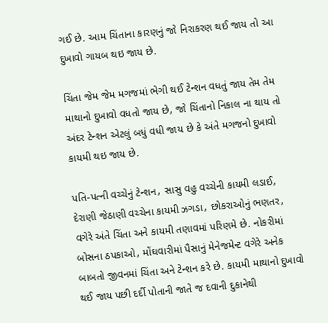ગઈ છે. આમ ચિંતાના કારણનું જો નિરાકરણ થઈ જાય તો આ દુખાવો ગાયબ થઇ જાય છે.

ચિંતા જેમ જેમ મગજમાં ભેગી થઈ ટેન્શન વધતું જાય તેમ તેમ માથાનો દુખાવો વધતો જાય છે, જો ચિંતાનો નિકાલ ના થાય તો અંદર ટેન્શન એટલું બધું વધી જાય છે કે અંતે મગજનો દુખાવો કાયમી થઇ જાય છે.

પતિ-પત્ની વચ્ચેનું ટેન્શન, સાસુ વહુ વચ્ચેની કાયમી લડાઈ, દેરાણી જેઠાણી વચ્ચેના કાયમી ઝગડા, છોકરાઓનું ભણતર, વગેરે અંતે ચિંતા અને કાયમી તણાવમાં પરિણમે છે. નોકરીમાં બોસના ઠપકાઓ, મોંઘવારીમાં પૈસાનું મેનેજમેન્ટ વગેરે અનેક બાબતો જીવનમાં ચિંતા અને ટેન્શન કરે છે. કાયમી માથાનો દુખાવો થઈ જાય પછી દર્દી પોતાની જાતે જ દવાની દુકાનેથી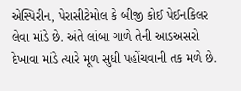એસ્પિરીન, પેરાસીટેમોલ કે બીજી કોઈ પેઈનકિલર લેવા માંડે છે. અંતે લાંબા ગાળે તેની આડઅસરો દેખાવા માંડે ત્યારે મૂળ સુધી પહોંચવાની તક મળે છે.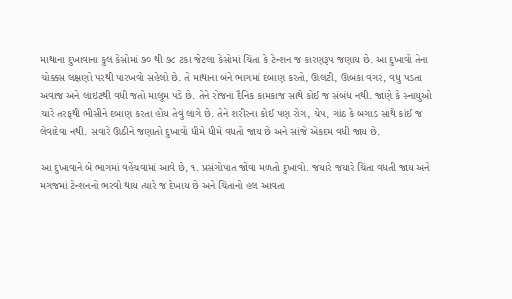માથાના દુખાવાના કુલ કેસોમાં ૭૦ થી ૭૮ ટકા જેટલા કેસોમાં ચિંતા કે ટેન્શન જ કારણરૂપ જણાય છે. આ દુખાવો તેના ચોક્કસ લક્ષણો પરથી પારખવો સહેલો છે. તે માથાના બંને ભાગમાં દબાણ કરતો, ઊલટી, ઊબકા વગર, વધુ પડતા અવાજ અને લાઇટથી વધી જતો માલૂમ પડે છે. તેને રોજના દૈનિક કામકાજ સાથે કોઈ જ સંબંધ નથી. જાણે કે સ્નાયુઓ ચારે તરફથી ભીસીને દબાણ કરતા હોય તેવું લાગે છે. તેને શરીરના કોઈ પણ રોગ, ચેપ, ગાંઠ કે બગાડ સાથે કાંઈ જ લેવાદેવા નથી. સવારે ઊઠીને જણાતો દુખાવો ધીમે ધીમે વધતો જાય છે અને સાંજે એકદમ વધી જાય છે.

આ દુખાવાને બે ભાગમાં વહેંચવામાં આવે છે, ૧. પ્રસંગોપાત જોવા મળતો દુખાવો. જયારે જયારે ચિંતા વધતી જાય અને મગજમાં ટેન્શનનો ભરવો થાય ત્યારે જ દેખાય છે અને ચિંતાનો હલ આવતા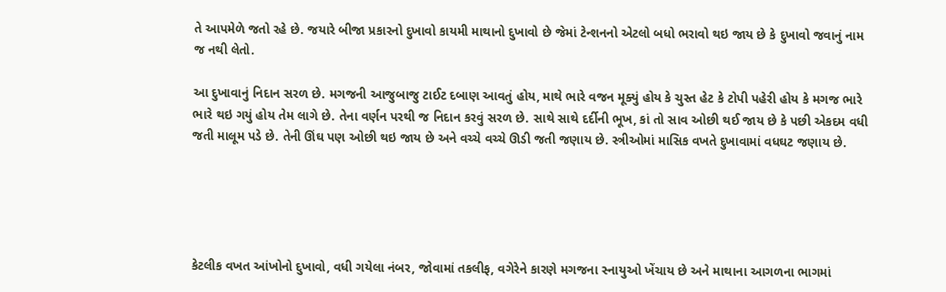તે આપમેળે જતો રહે છે. જયારે બીજા પ્રકારનો દુખાવો કાયમી માથાનો દુખાવો છે જેમાં ટેન્શનનો એટલો બધો ભરાવો થઇ જાય છે કે દુખાવો જવાનું નામ જ નથી લેતો.

આ દુખાવાનું નિદાન સરળ છે. મગજની આજુબાજુ ટાઈટ દબાણ આવતું હોય, માથે ભારે વજન મૂક્યું હોય કે ચુસ્ત હેટ કે ટોપી પહેરી હોય કે મગજ ભારે ભારે થઇ ગયું હોય તેમ લાગે છે. તેના વર્ણન પરથી જ નિદાન કરવું સરળ છે. સાથે સાથે દર્દીની ભૂખ, કાં તો સાવ ઓછી થઈ જાય છે કે પછી એકદમ વધી જતી માલૂમ પડે છે. તેની ઊંઘ પણ ઓછી થઇ જાય છે અને વચ્ચે વચ્ચે ઊડી જતી જણાય છે. સ્ત્રીઓમાં માસિક વખતે દુખાવામાં વધઘટ જણાય છે.





કેટલીક વખત આંખોનો દુખાવો, વધી ગયેલા નંબર, જોવામાં તકલીફ, વગેરેને કારણે મગજના સ્નાયુઓ ખેંચાય છે અને માથાના આગળના ભાગમાં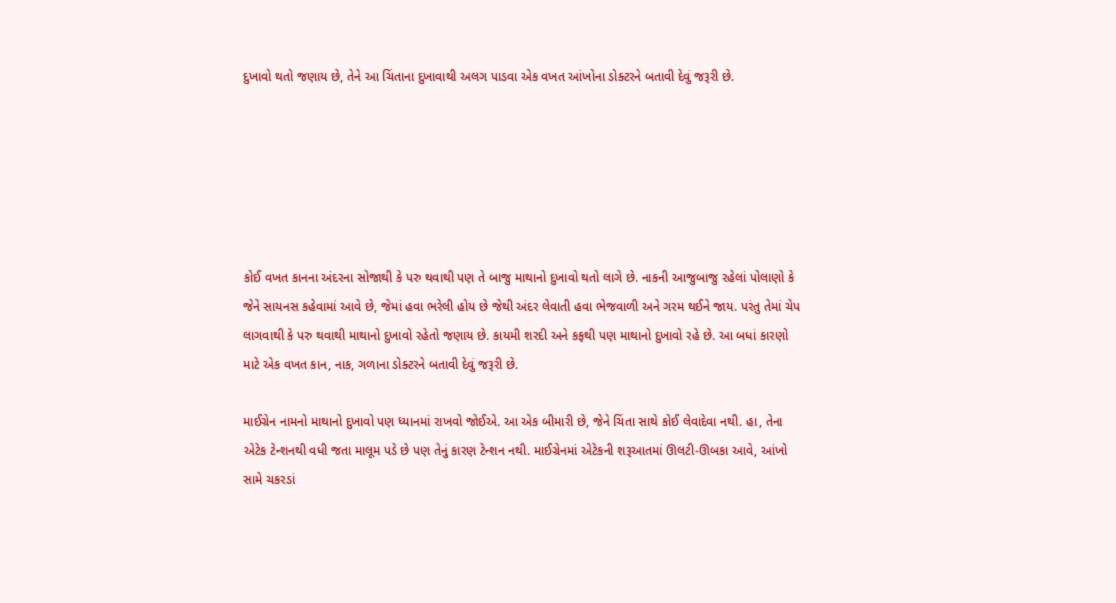દુખાવો થતો જણાય છે, તેને આ ચિંતાના દુખાવાથી અલગ પાડવા એક વખત આંખોના ડોક્ટરને બતાવી દેવું જરૂરી છે.






કોઈ વખત કાનના અંદરના સોજાથી કે પરુ થવાથી પણ તે બાજુ માથાનો દુખાવો થતો લાગે છે. નાકની આજુબાજુ રહેલાં પોલાણો કે જેને સાયનસ કહેવામાં આવે છે, જેમાં હવા ભરેલી હોય છે જેથી અંદર લેવાતી હવા ભેજવાળી અને ગરમ થઈને જાય. પરંતુ તેમાં ચેપ લાગવાથી કે પરુ થવાથી માથાનો દુખાવો રહેતો જણાય છે. કાયમી શરદી અને કફથી પણ માથાનો દુખાવો રહે છે. આ બધાં કારણો માટે એક વખત કાન, નાક, ગળાના ડોક્ટરને બતાવી દેવું જરૂરી છે.

માઈગ્રેન નામનો માથાનો દુખાવો પણ ધ્યાનમાં રાખવો જોઈએ. આ એક બીમારી છે, જેને ચિંતા સાથે કોઈ લેવાદેવા નથી. હા, તેના એટેક ટેન્શનથી વધી જતા માલૂમ પડે છે પણ તેનું કારણ ટેન્શન નથી. માઈગ્રેનમાં એટેકની શરૂઆતમાં ઊલટી-ઊબકા આવે, આંખો સામે ચકરડાં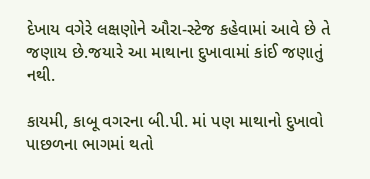દેખાય વગેરે લક્ષણોને ઔરા-સ્ટેજ કહેવામાં આવે છે તે જણાય છે.જયારે આ માથાના દુખાવામાં કાંઈ જણાતું નથી.

કાયમી, કાબૂ વગરના બી.પી. માં પણ માથાનો દુખાવો પાછળના ભાગમાં થતો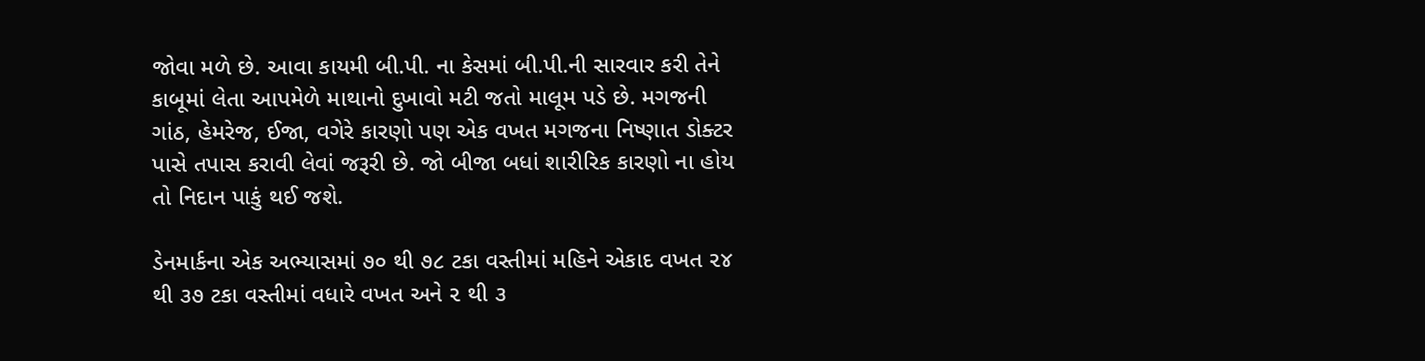જોવા મળે છે. આવા કાયમી બી.પી. ના કેસમાં બી.પી.ની સારવાર કરી તેને કાબૂમાં લેતા આપમેળે માથાનો દુખાવો મટી જતો માલૂમ પડે છે. મગજની ગાંઠ, હેમરેજ, ઈજા, વગેરે કારણો પણ એક વખત મગજના નિષ્ણાત ડોક્ટર પાસે તપાસ કરાવી લેવાં જરૂરી છે. જો બીજા બધાં શારીરિક કારણો ના હોય તો નિદાન પાકું થઈ જશે.

ડેનમાર્કના એક અભ્યાસમાં ૭૦ થી ૭૮ ટકા વસ્તીમાં મહિને એકાદ વખત ૨૪ થી ૩૭ ટકા વસ્તીમાં વધારે વખત અને ૨ થી ૩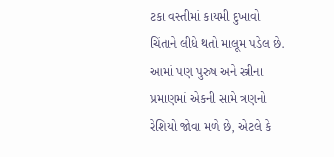ટકા વસ્તીમાં કાયમી દુખાવો ચિંતાને લીધે થતો માલૂમ પડેલ છે. આમાં પણ પુરુષ અને સ્ત્રીના પ્રમાણમાં એકની સામે ત્રણનો રેશિયો જોવા મળે છે, એટલે કે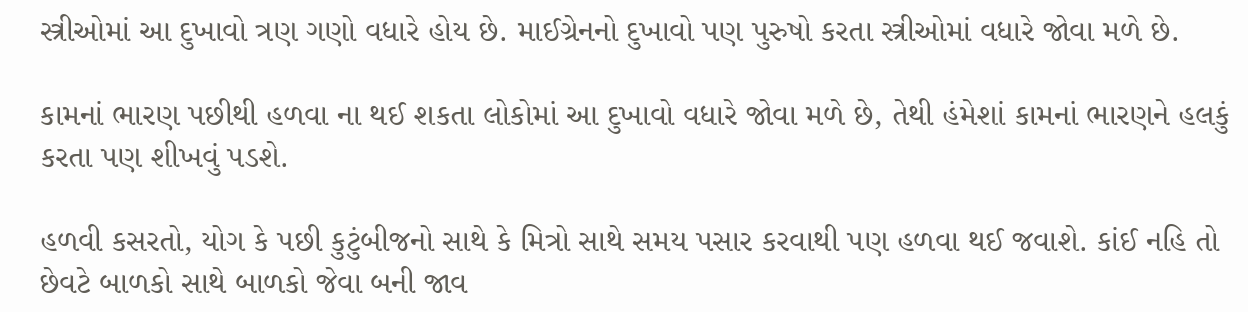સ્ત્રીઓમાં આ દુખાવો ત્રણ ગણો વધારે હોય છે. માઈગ્રેનનો દુખાવો પણ પુરુષો કરતા સ્ત્રીઓમાં વધારે જોવા મળે છે.

કામનાં ભારણ પછીથી હળવા ના થઈ શકતા લોકોમાં આ દુખાવો વધારે જોવા મળે છે, તેથી હંમેશાં કામનાં ભારણને હલકું કરતા પણ શીખવું પડશે.

હળવી કસરતો, યોગ કે પછી કુટુંબીજનો સાથે કે મિત્રો સાથે સમય પસાર કરવાથી પણ હળવા થઈ જવાશે. કાંઈ નહિ તો છેવટે બાળકો સાથે બાળકો જેવા બની જાવ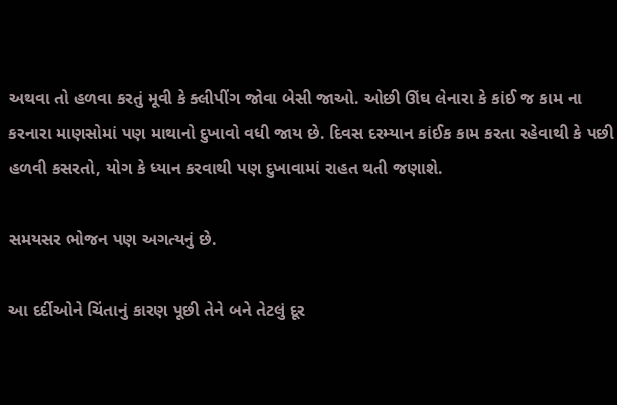અથવા તો હળવા કરતું મૂવી કે ક્લીપીંગ જોવા બેસી જાઓ. ઓછી ઊંઘ લેનારા કે કાંઈ જ કામ ના કરનારા માણસોમાં પણ માથાનો દુખાવો વધી જાય છે. દિવસ દરમ્યાન કાંઈક કામ કરતા રહેવાથી કે પછી હળવી કસરતો, યોગ કે ધ્યાન કરવાથી પણ દુખાવામાં રાહત થતી જણાશે.

સમયસર ભોજન પણ અગત્યનું છે.

આ દર્દીઓને ચિંતાનું કારણ પૂછી તેને બને તેટલું દૂર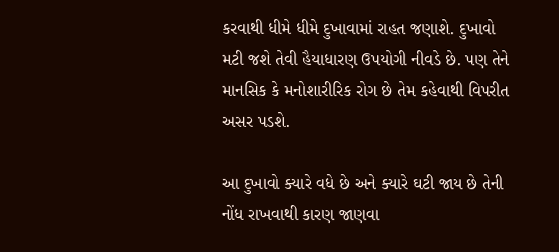કરવાથી ધીમે ધીમે દુખાવામાં રાહત જણાશે. દુખાવો મટી જશે તેવી હૈયાધારણ ઉપયોગી નીવડે છે. પણ તેને માનસિક કે મનોશારીરિક રોગ છે તેમ કહેવાથી વિપરીત અસર પડશે.

આ દુખાવો ક્યારે વધે છે અને ક્યારે ઘટી જાય છે તેની નોંધ રાખવાથી કારણ જાણવા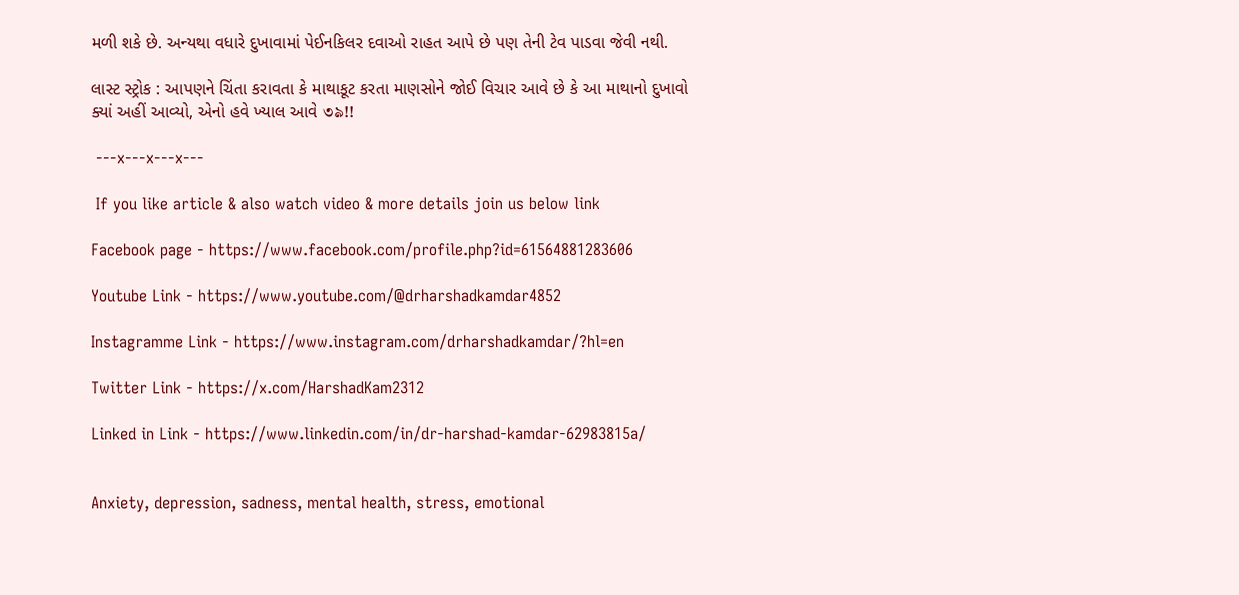મળી શકે છે. અન્યથા વધારે દુખાવામાં પેઈનકિલર દવાઓ રાહત આપે છે પણ તેની ટેવ પાડવા જેવી નથી.

લાસ્ટ સ્ટ્રોક : આપણને ચિંતા કરાવતા કે માથાકૂટ કરતા માણસોને જોઈ વિચાર આવે છે કે આ માથાનો દુખાવો ક્યાં અહીં આવ્યો, એનો હવે ખ્યાલ આવે ৩৯!!

 ---x---x---x---

 If you like article & also watch video & more details join us below link

Facebook page - https://www.facebook.com/profile.php?id=61564881283606

Youtube Link - https://www.youtube.com/@drharshadkamdar4852

Instagramme Link - https://www.instagram.com/drharshadkamdar/?hl=en

Twitter Link - https://x.com/HarshadKam2312

Linked in Link - https://www.linkedin.com/in/dr-harshad-kamdar-62983815a/


Anxiety, depression, sadness, mental health, stress, emotional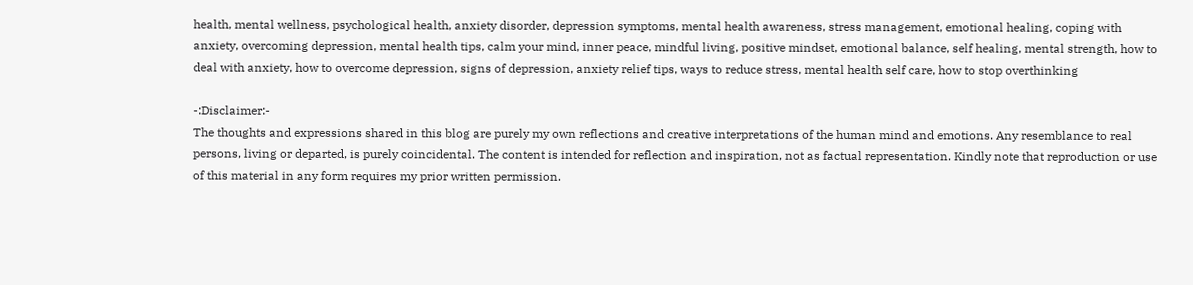health, mental wellness, psychological health, anxiety disorder, depression symptoms, mental health awareness, stress management, emotional healing, coping with anxiety, overcoming depression, mental health tips, calm your mind, inner peace, mindful living, positive mindset, emotional balance, self healing, mental strength, how to deal with anxiety, how to overcome depression, signs of depression, anxiety relief tips, ways to reduce stress, mental health self care, how to stop overthinking

-:Disclaimer:-
The thoughts and expressions shared in this blog are purely my own reflections and creative interpretations of the human mind and emotions. Any resemblance to real persons, living or departed, is purely coincidental. The content is intended for reflection and inspiration, not as factual representation. Kindly note that reproduction or use of this material in any form requires my prior written permission.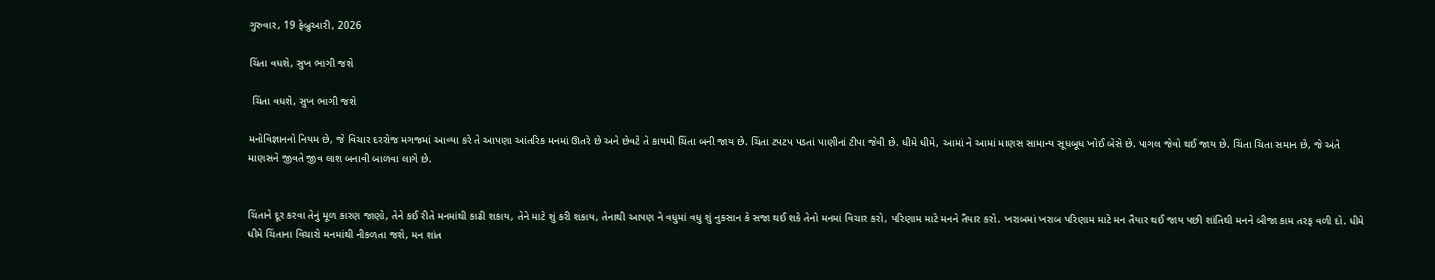ગુરુવાર, 19 ફેબ્રુઆરી, 2026

ચિંતા વધશે, સુખ ભાગી જશે

 ચિંતા વધશે, સુખ ભાગી જશે

મનોવિજ્ઞાનનો નિયમ છે, જે વિચાર દરરોજ મગજમાં આવ્યા કરે તે આપણા આંતરિક મનમાં ઊતરે છે અને છેવટે તે કાયમી ચિંતા બની જાય છે. ચિંતા ટપટપ પડતાં પાણીનાં ટીપા જેવી છે. ધીમે ધીમે, આમાં ને આમાં માણસ સામાન્ય સૂધબૂધ ખોઈ બેસે છે. પાગલ જેવો થઈ જાય છે. ચિંતા ચિતા સમાન છે, જે અંતે માણસને જીવતે જીવ લાશ બનાવી બાળવા લાગે છે.


ચિંતાને દૂર કરવા તેનું મૂળ કારણ જાણો, તેને કઈ રીતે મનમાંથી કાઢી શકાય, તેને માટે શું કરી શકાય, તેનાથી આપણ ને વધુમાં વધુ શું નુકસાન કે સજા થઈ શકે તેનો મનમાં વિચાર કરો, પરિણામ માટે મનને તૈયાર કરો. ખરાબમાં ખરાબ પરિણામ માટે મન તૈયાર થઈ જાય પછી શાંતિથી મનને બીજા કામ તરફ વળી દો. ધીમે ધીમે ચિંતાના વિચારો મનમાંથી નીકળતા જશે, મન શાંત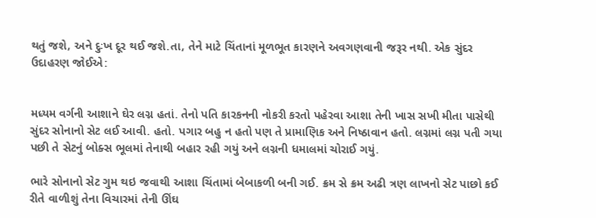થતું જશે, અને દુઃખ દૂર થઈ જશે.તા, તેને માટે ચિંતાનાં મૂળભૂત કારણને અવગણવાની જરૂર નથી. એક સુંદર ઉદાહરણ જોઈએ:


મધ્યમ વર્ગની આશાને ઘેર લગ્ન હતાં. તેનો પતિ કારકનની નોકરી કરતો પહેરવા આશા તેની ખાસ સખી મીતા પાસેથી સુંદર સોનાનો સેટ લઈ આવી. હતો. પગાર બહુ ન હતો પણ તે પ્રામાણિક અને નિષ્ઠાવાન હતો. લગ્નમાં લગ્ન પતી ગયા પછી તે સેટનું બોક્સ ભૂલમાં તેનાથી બહાર રહી ગયું અને લગ્નની ધમાલમાં ચોરાઈ ગયું.

ભારે સોનાનો સેટ ગુમ થઇ જવાથી આશા ચિંતામાં બેબાકળી બની ગઈ. ક્રમ સે ક્રમ અઢી ત્રણ લાખનો સેટ પાછો કઈ રીતે વાળીશું તેના વિચારમાં તેની ઊંઘ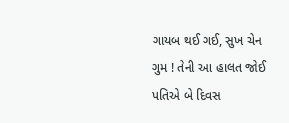ગાયબ થઈ ગઈ, સુખ ચેન ગુમ ! તેની આ હાલત જોઈ પતિએ બે દિવસ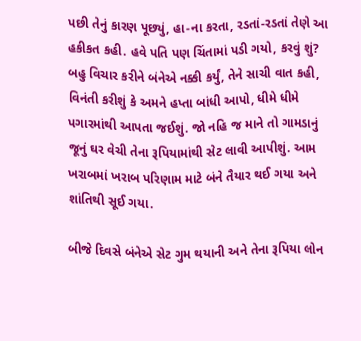પછી તેનું કારણ પૂછ્યું, હા-ના કરતા, રડતાં-રડતાં તેણે આ હકીકત કહી. હવે પતિ પણ ચિંતામાં પડી ગયો, કરવું શું? બહુ વિચાર કરીને બંનેએ નક્કી કર્યું, તેને સાચી વાત કહી, વિનંતી કરીશું કે અમને હપ્તા બાંધી આપો, ધીમે ધીમે પગારમાંથી આપતા જઈશું. જો નહિ જ માને તો ગામડાનું જૂનું ઘર વેચી તેના રૂપિયામાંથી સેટ લાવી આપીશું. આમ ખરાબમાં ખરાબ પરિણામ માટે બંને તૈયાર થઈ ગયા અને શાંતિથી સૂઈ ગયા.

બીજે દિવસે બંનેએ સેટ ગુમ થયાની અને તેના રૂપિયા લોન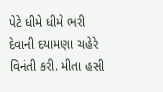પેટે ધીમે ધીમે ભરી દેવાની દયામણા ચહેરે વિનંતી કરી. મીતા હસી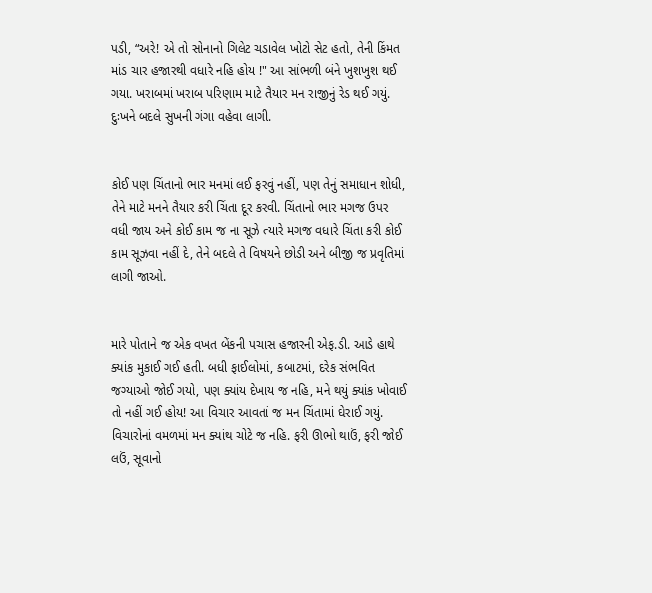પડી, “અરે! એ તો સોનાનો ગિલેટ ચડાવેલ ખોટો સેટ હતો, તેની કિંમત માંડ ચાર હજારથી વધારે નહિ હોય !" આ સાંભળી બંને ખુશખુશ થઈ ગયા. ખરાબમાં ખરાબ પરિણામ માટે તૈયાર મન રાજીનું રેડ થઈ ગયું. દુઃખને બદલે સુખની ગંગા વહેવા લાગી.


કોઈ પણ ચિંતાનો ભાર મનમાં લઈ ફરવું નહીં, પણ તેનું સમાધાન શોધી, તેને માટે મનને તૈયાર કરી ચિંતા દૂર કરવી. ચિંતાનો ભાર મગજ ઉપર વધી જાય અને કોઈ કામ જ ના સૂઝે ત્યારે મગજ વધારે ચિંતા કરી કોઈ કામ સૂઝવા નહીં દે, તેને બદલે તે વિષયને છોડી અને બીજી જ પ્રવૃતિમાં લાગી જાઓ.


મારે પોતાને જ એક વખત બેંકની પચાસ હજારની એફ.ડી. આડે હાથે ક્યાંક મુકાઈ ગઈ હતી. બધી ફાઈલોમાં, કબાટમાં, દરેક સંભવિત જગ્યાઓ જોઈ ગયો, પણ ક્યાંય દેખાય જ નહિ, મને થયું ક્યાંક ખોવાઈ તો નહીં ગઈ હોય! આ વિચાર આવતાં જ મન ચિંતામાં ઘેરાઈ ગયું. વિચારોનાં વમળમાં મન ક્યાંથ ચોટે જ નહિ. ફરી ઊભો થાઉં, ફરી જોઈ લઉં, સૂવાનો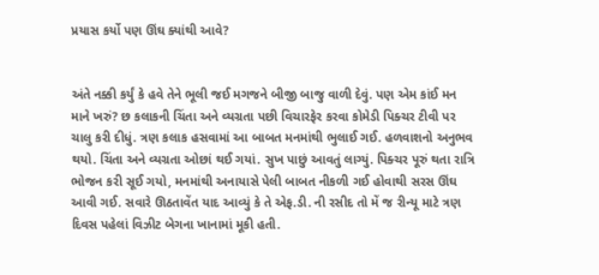પ્રયાસ કર્યો પણ ઊંઘ ક્યાંથી આવે?


અંતે નક્કી કર્યું કે હવે તેને ભૂલી જઈ મગજને બીજી બાજુ વાળી દેવું. પણ એમ કાંઈ મન માને ખરું? છ કલાકની ચિંતા અને વ્યગ્રતા પછી વિચારફેર કરવા કોમેડી પિક્ચર ટીવી પર ચાલુ કરી દીધું. ત્રણ કલાક હસવામાં આ બાબત મનમાંથી ભુલાઈ ગઈ. હળવાશનો અનુભવ થયો. ચિંતા અને વ્યગ્રતા ઓછાં થઈ ગયાં. સુખ પાછું આવતું લાગ્યું. પિક્ચર પૂરું થતા રાત્રિ ભોજન કરી સૂઈ ગયો, મનમાંથી અનાયાસે પેલી બાબત નીકળી ગઈ હોવાથી સરસ ઊંઘ આવી ગઈ. સવારે ઊઠતાવેંત યાદ આવ્યું કે તે એફ.ડી. ની રસીદ તો મેં જ રીન્યૂ માટે ત્રણ દિવસ પહેલાં વિઝીટ બેગના ખાનામાં મૂકી હતી.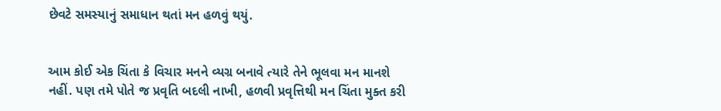છેવટે સમસ્યાનું સમાધાન થતાં મન હળવું થયું.


આમ કોઈ એક ચિંતા કે વિચાર મનને વ્યગ્ર બનાવે ત્યારે તેને ભૂલવા મન માનશે નહીં. પણ તમે પોતે જ પ્રવૃતિ બદલી નાખી, હળવી પ્રવૃત્તિથી મન ચિંતા મુક્ત કરી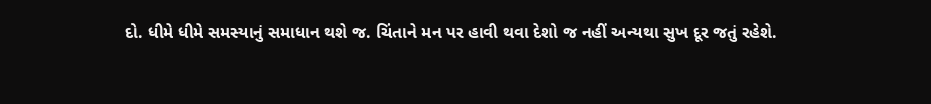દો. ધીમે ધીમે સમસ્યાનું સમાધાન થશે જ. ચિંતાને મન પર હાવી થવા દેશો જ નહીં અન્યથા સુખ દૂર જતું રહેશે.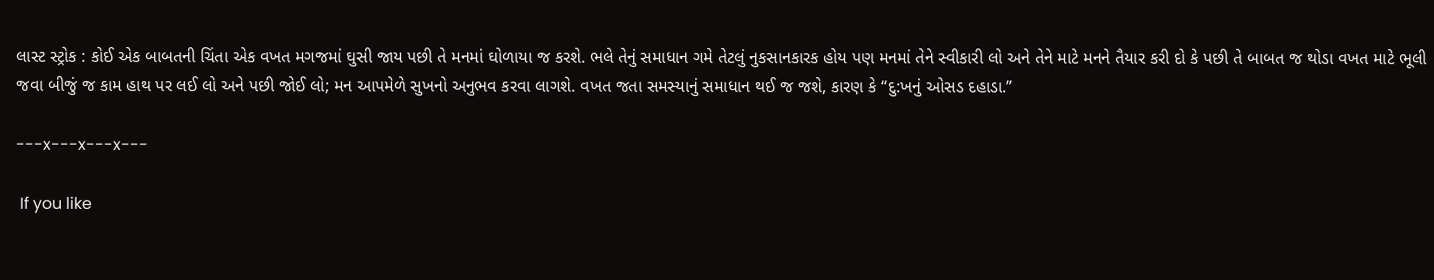લાસ્ટ સ્ટ્રોક : કોઈ એક બાબતની ચિંતા એક વખત મગજમાં ઘુસી જાય પછી તે મનમાં ઘોળાયા જ કરશે. ભલે તેનું સમાધાન ગમે તેટલું નુકસાનકારક હોય પણ મનમાં તેને સ્વીકારી લો અને તેને માટે મનને તૈયાર કરી દો કે પછી તે બાબત જ થોડા વખત માટે ભૂલી જવા બીજું જ કામ હાથ પર લઈ લો અને પછી જોઈ લો; મન આપમેળે સુખનો અનુભવ કરવા લાગશે. વખત જતા સમસ્યાનું સમાધાન થઈ જ જશે, કારણ કે “દુ:ખનું ઓસડ દહાડા.”

---x---x---x---

 If you like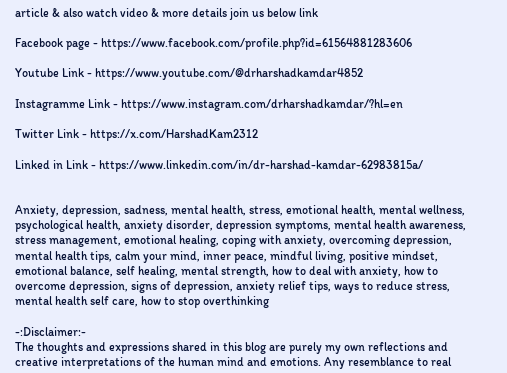article & also watch video & more details join us below link

Facebook page - https://www.facebook.com/profile.php?id=61564881283606

Youtube Link - https://www.youtube.com/@drharshadkamdar4852

Instagramme Link - https://www.instagram.com/drharshadkamdar/?hl=en

Twitter Link - https://x.com/HarshadKam2312

Linked in Link - https://www.linkedin.com/in/dr-harshad-kamdar-62983815a/


Anxiety, depression, sadness, mental health, stress, emotional health, mental wellness, psychological health, anxiety disorder, depression symptoms, mental health awareness, stress management, emotional healing, coping with anxiety, overcoming depression, mental health tips, calm your mind, inner peace, mindful living, positive mindset, emotional balance, self healing, mental strength, how to deal with anxiety, how to overcome depression, signs of depression, anxiety relief tips, ways to reduce stress, mental health self care, how to stop overthinking

-:Disclaimer:-
The thoughts and expressions shared in this blog are purely my own reflections and creative interpretations of the human mind and emotions. Any resemblance to real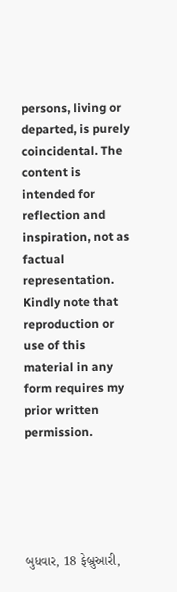persons, living or departed, is purely coincidental. The content is intended for reflection and inspiration, not as factual representation. Kindly note that reproduction or use of this material in any form requires my prior written permission.





બુધવાર, 18 ફેબ્રુઆરી,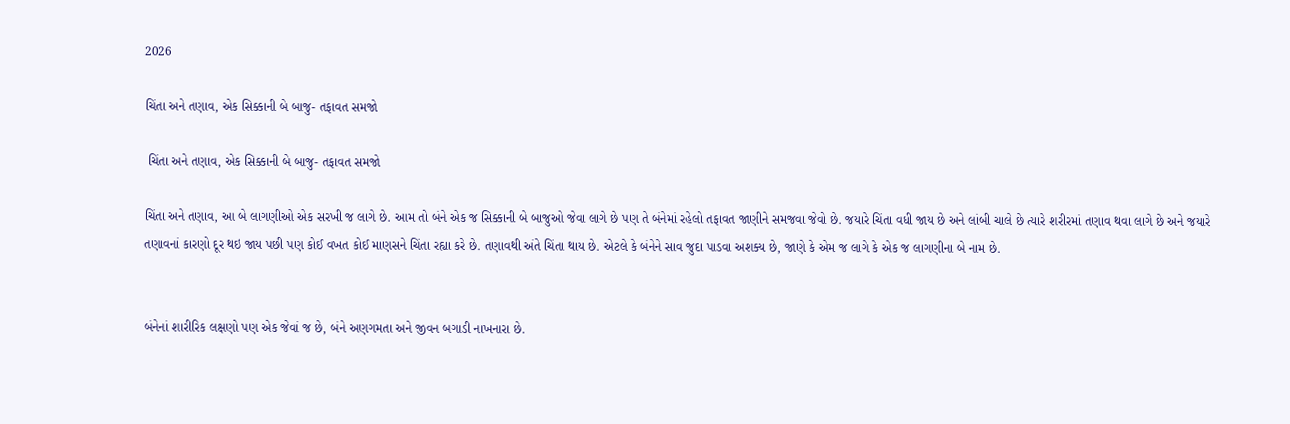2026

ચિંતા અને તણાવ, એક સિક્કાની બે બાજુ- તફાવત સમજો

 ચિંતા અને તણાવ, એક સિક્કાની બે બાજુ- તફાવત સમજો

ચિંતા અને તણાવ, આ બે લાગણીઓ એક સરખી જ લાગે છે. આમ તો બંને એક જ સિક્કાની બે બાજુઓ જેવા લાગે છે પણ તે બંનેમાં રહેલો તફાવત જાણીને સમજવા જેવો છે. જયારે ચિંતા વધી જાય છે અને લાંબી ચાલે છે ત્યારે શરીરમાં તણાવ થવા લાગે છે અને જયારે તણાવનાં કારણો દૂર થઇ જાય પછી પણ કોઈ વખત કોઈ માણસને ચિંતા રહ્યા કરે છે. તણાવથી અંતે ચિંતા થાય છે. એટલે કે બંનેને સાવ જુદા પાડવા અશક્ય છે, જાણે કે એમ જ લાગે કે એક જ લાગણીના બે નામ છે.


બંનેનાં શારીરિક લક્ષણો પણ એક જેવાં જ છે, બંને અણગમતા અને જીવન બગાડી નાખનારા છે.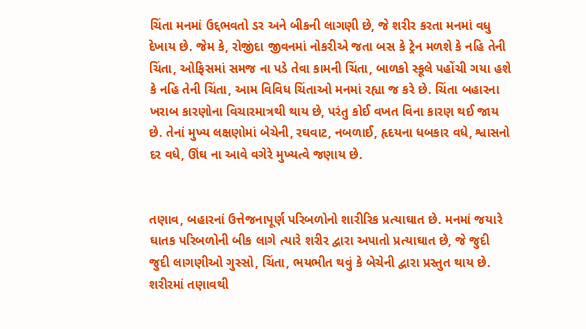ચિંતા મનમાં ઉદ્દભવતો ડર અને બીકની લાગણી છે, જે શરીર કરતા મનમાં વધુ દેખાય છે. જેમ કે, રોજીંદા જીવનમાં નોકરીએ જતા બસ કે ટ્રેન મળશે કે નહિ તેની ચિંતા, ઓફિસમાં સમજ ના પડે તેવા કામની ચિંતા, બાળકો સ્કૂલે પહોંચી ગયા હશે કે નહિ તેની ચિંતા, આમ વિવિધ ચિંતાઓ મનમાં રહ્યા જ કરે છે. ચિંતા બહારના ખરાબ કારણોના વિચારમાત્રથી થાય છે, પરંતુ કોઈ વખત વિના કારણ થઈ જાય છે. તેનાં મુખ્ય લક્ષણોમાં બેચેની, રઘવાટ, નબળાઈ, હૃદયના ધબકાર વધે, શ્વાસનો દર વધે, ઊંઘ ના આવે વગેરે મુખ્યત્વે જણાય છે.


તણાવ, બહારનાં ઉત્તેજનાપૂર્ણ પરિબળોનો શારીરિક પ્રત્યાઘાત છે. મનમાં જયારે ઘાતક પરિબળોની બીક લાગે ત્યારે શરીર દ્વારા અપાતો પ્રત્યાઘાત છે, જે જુદી જુદી લાગણીઓ ગુસ્સો, ચિંતા, ભયભીત થવું કે બેચેની દ્વારા પ્રસ્તુત થાય છે. શરીરમાં તણાવથી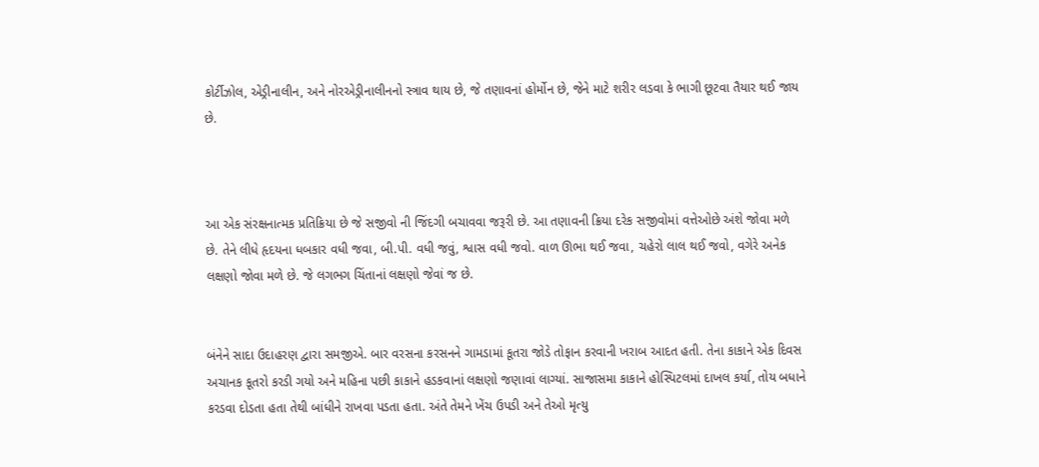કોર્ટીઝોલ, એડ્રીનાલીન, અને નોરએડ્રીનાલીનનો સ્ત્રાવ થાય છે, જે તણાવનાં હોર્મોન છે, જેને માટે શરીર લડવા કે ભાગી છૂટવા તૈયાર થઈ જાય છે.



આ એક સંરક્ષનાત્મક પ્રતિક્રિયા છે જે સજીવો ની જિંદગી બચાવવા જરૂરી છે. આ તણાવની ક્રિયા દરેક સજીવોમાં વત્તેઓછે અંશે જોવા મળે છે. તેને લીધે હૃદયના ધબકાર વધી જવા, બી.પી. વધી જવું, શ્વાસ વધી જવો. વાળ ઊભા થઈ જવા, ચહેરો લાલ થઈ જવો, વગેરે અનેક લક્ષણો જોવા મળે છે. જે લગભગ ચિંતાનાં લક્ષણો જેવાં જ છે.


બંનેને સાદા ઉદાહરણ દ્વારા સમજીએ. બાર વરસના કરસનને ગામડામાં કૂતરા જોડે તોફાન કરવાની ખરાબ આદત હતી. તેના કાકાને એક દિવસ અચાનક કૂતરો કરડી ગયો અને મહિના પછી કાકાને હડકવાનાં લક્ષણો જણાવાં લાગ્યાં. સાજાસમા કાકાને હોસ્પિટલમાં દાખલ કર્યા, તોય બધાને કરડવા દોડતા હતા તેથી બાંધીને રાખવા પડતા હતા. અંતે તેમને ખેંચ ઉપડી અને તેઓ મૃત્યુ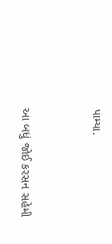પામ્યા.


આ બધું જોઈ કરસન સહેમી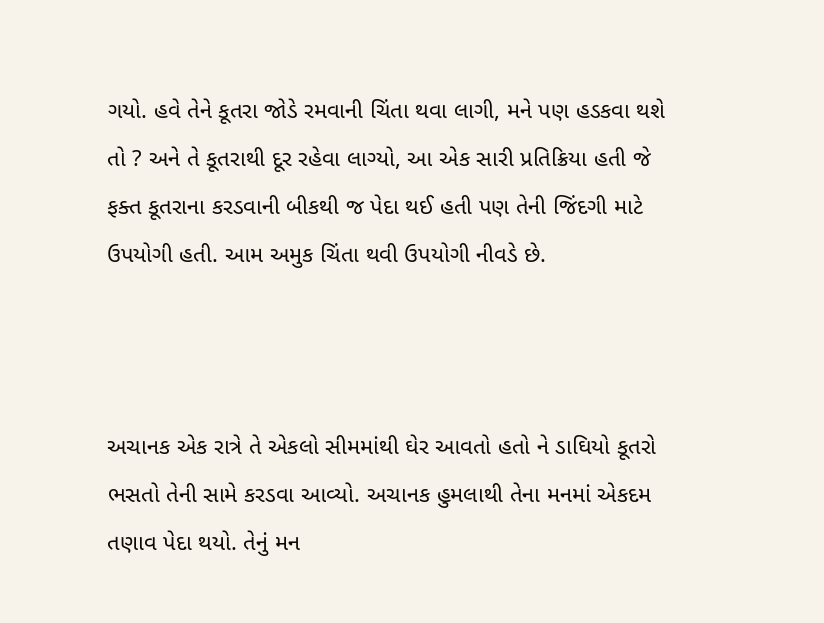ગયો. હવે તેને કૂતરા જોડે રમવાની ચિંતા થવા લાગી, મને પણ હડકવા થશે તો ? અને તે કૂતરાથી દૂર રહેવા લાગ્યો, આ એક સારી પ્રતિક્રિયા હતી જે ફક્ત કૂતરાના કરડવાની બીકથી જ પેદા થઈ હતી પણ તેની જિંદગી માટે ઉપયોગી હતી. આમ અમુક ચિંતા થવી ઉપયોગી નીવડે છે.



અચાનક એક રાત્રે તે એકલો સીમમાંથી ઘેર આવતો હતો ને ડાઘિયો કૂતરો ભસતો તેની સામે કરડવા આવ્યો. અચાનક હુમલાથી તેના મનમાં એકદમ તણાવ પેદા થયો. તેનું મન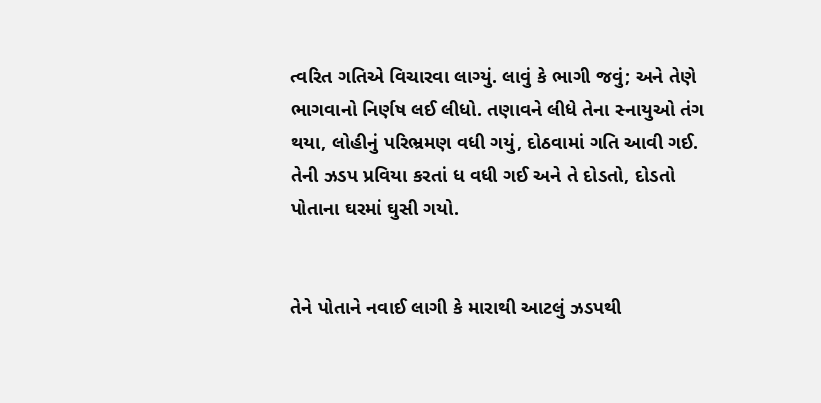ત્વરિત ગતિએ વિચારવા લાગ્યું. લાવું કે ભાગી જવું; અને તેણે ભાગવાનો નિર્ણષ લઈ લીધો. તણાવને લીધે તેના સ્નાયુઓ તંગ થયા, લોહીનું પરિભ્રમણ વધી ગયું, દોઠવામાં ગતિ આવી ગઈ. તેની ઝડપ પ્રવિયા કરતાં ધ વધી ગઈ અને તે દોડતો, દોડતો પોતાના ઘરમાં ઘુસી ગયો.


તેને પોતાને નવાઈ લાગી કે મારાથી આટલું ઝડપથી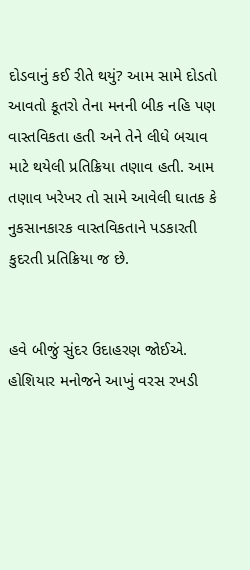દોડવાનું કઈ રીતે થયું? આમ સામે દોડતો આવતો કૂતરો તેના મનની બીક નહિ પણ વાસ્તવિકતા હતી અને તેને લીધે બચાવ માટે થયેલી પ્રતિક્રિયા તણાવ હતી. આમ તણાવ ખરેખર તો સામે આવેલી ઘાતક કે નુકસાનકારક વાસ્તવિકતાને પડકારતી કુદરતી પ્રતિક્રિયા જ છે.


હવે બીજું સુંદર ઉદાહરણ જોઈએ. હોશિયાર મનોજને આખું વરસ રખડી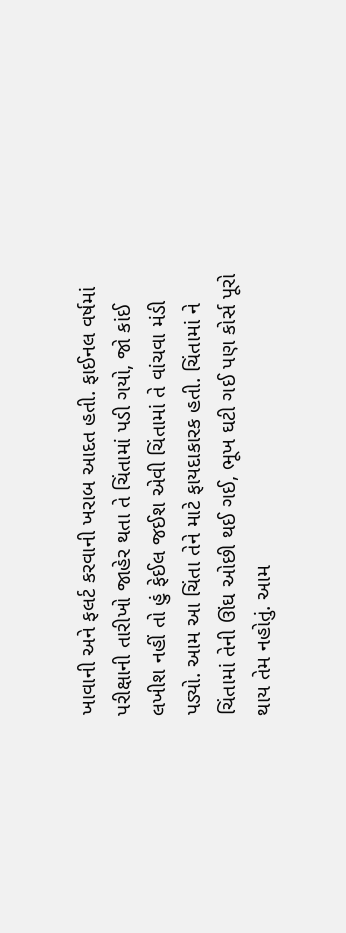ખાવાની અને ફલર્ટ કરવાની ખરાબ આદત હતી. ફાઈનલ વર્ષમાં પરીક્ષાની તારીખો જાહેર થતા તે ચિંતામાં પડી ગયો, જો કાંઈ લખીશ નહીં તો હું ફેઈલ જઈશ એવી ચિંતામાં તે વાંચવા મંડી પડ્યો. આમ આ ચિંતા તેને માટે ફાયદાકારક હતી. ચિંતામાં ને ચિંતામાં તેની ઊંઘ ઓછી થઈ ગઈ, ભૂખ ઘટી ગઈ પણ કોર્સ પૂરો થાય તેમ નહોતું. આમ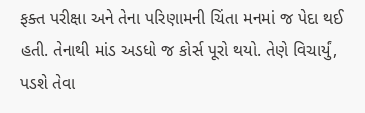ફક્ત પરીક્ષા અને તેના પરિણામની ચિંતા મનમાં જ પેદા થઈ હતી. તેનાથી માંડ અડધો જ કોર્સ પૂરો થયો. તેણે વિચાર્યું, પડશે તેવા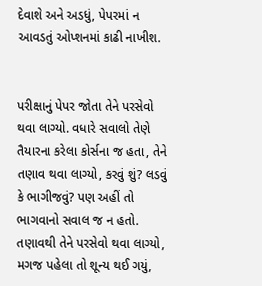દેવાશે અને અડધું, પેપરમાં ન આવડતું ઓપ્શનમાં કાઢી નાખીશ.


પરીક્ષાનું પેપર જોતા તેને પરસેવો થવા લાગ્યો. વધારે સવાલો તેણે તૈયારના કરેલા કોર્સના જ હતા, તેને તણાવ થવા લાગ્યો, કરવું શું? લડવું કે ભાગીજવું? પણ અહીં તો ભાગવાનો સવાલ જ ન હતો. તણાવથી તેને પરસેવો થવા લાગ્યો, મગજ પહેલા તો શૂન્ય થઈ ગયું,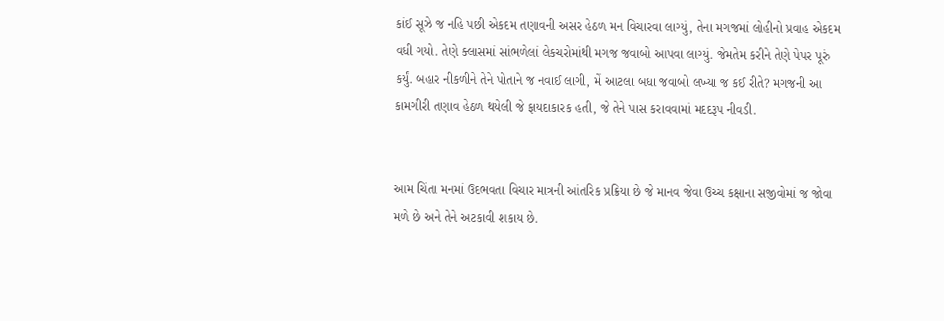કાંઈ સૂઝે જ નહિ પછી એકદમ તણાવની અસર હેઠળ મન વિચારવા લાગ્યું, તેના મગજમાં લોહીનો પ્રવાહ એકદમ વધી ગયો. તેણે ક્લાસમાં સાંભળેલાં લેકચરોમાંથી મગજ જવાબો આપવા લાગ્યું. જેમતેમ કરીને તેણે પેપર પૂરું કર્યું. બહાર નીકળીને તેને પોતાને જ નવાઈ લાગી, મેં આટલા બધા જવાબો લખ્યા જ કઈ રીતે? મગજની આ કામગીરી તણાવ હેઠળ થયેલી જે ફાયદાકારક હતી, જે તેને પાસ કરાવવામાં મદદરૂપ નીવડી.


આમ ચિંતા મનમાં ઉદભવતા વિચાર માત્રની આંતરિક પ્રક્રિયા છે જે માનવ જેવા ઉચ્ચ કક્ષાના સજીવોમાં જ જોવા મળે છે અને તેને અટકાવી શકાય છે.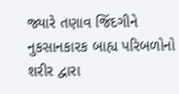જ્યારે તણાવ જિંદગીને નુકસાનકારક બાહ્ય પરિબળોનો શરીર દ્વારા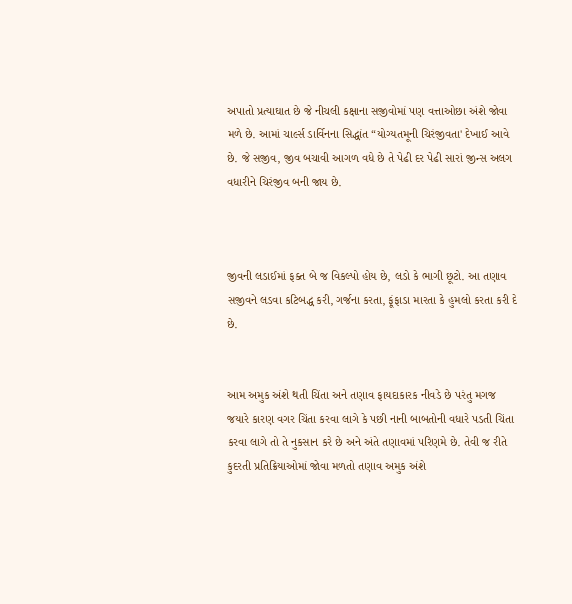અપાતો પ્રત્યાઘાત છે જે નીચલી કક્ષાના સજીવોમાં પણ વત્તાઓછા અંશે જોવા મળે છે. આમાં ચાર્લ્સ ડાર્વિનના સિદ્ધાંત “યોગ્યતમૂની ચિરંજીવતા' દેખાઈ આવે છે. જે સજીવ, જીવ બચાવી આગળ વધે છે તે પેઢી દર પેઢી સારાં જીન્સ અલગ વધારીને ચિરંજીવ બની જાય છે.



જીવની લડાઈમાં ફક્ત બે જ વિકલ્પો હોય છે, લડો કે ભાગી છૂટો. આ તણાવ સજીવને લડવા કટિબદ્ધ કરી, ગર્જના કરતા, ફૂંફાડા મારતા કે હુમલો કરતા કરી દે છે.


આમ અમુક અંશે થતી ચિંતા અને તણાવ ફાયદાકારક નીવડે છે પરંતુ મગજ જયારે કારણ વગર ચિંતા કરવા લાગે કે પછી નાની બાબતોની વધારે પડતી ચિંતા કરવા લાગે તો તે નુકસાન કરે છે અને અંતે તણાવમાં પરિણમે છે. તેવી જ રીતે કુદરતી પ્રતિક્રિયાઓમાં જોવા મળતો તણાવ અમુક અંશે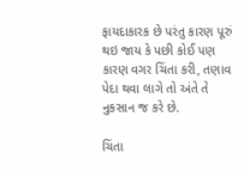ફાયદાકારક છે પરંતુ કારણ પૂરું થઇ જાય કે પછી કોઈ પણ કારણ વગર ચિંતા કરી, તણાવ પેદા થવા લાગે તો અંતે તે નુકસાન જ કરે છે.

ચિંતા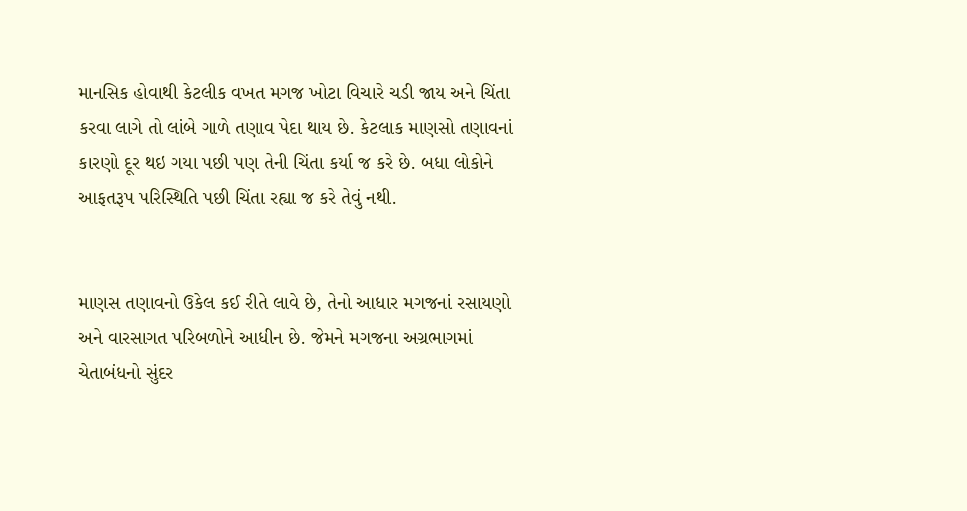માનસિક હોવાથી કેટલીક વખત મગજ ખોટા વિચારે ચડી જાય અને ચિંતા કરવા લાગે તો લાંબે ગાળે તણાવ પેદા થાય છે. કેટલાક માણસો તણાવનાં કારણો દૂર થઇ ગયા પછી પણ તેની ચિંતા કર્યા જ કરે છે. બધા લોકોને આફતરૂપ પરિસ્થિતિ પછી ચિંતા રહ્યા જ કરે તેવું નથી.


માણસ તણાવનો ઉકેલ કઈ રીતે લાવે છે, તેનો આધાર મગજનાં રસાયણો અને વારસાગત પરિબળોને આધીન છે. જેમને મગજના અગ્રભાગમાં ચેતાબંધનો સુંદર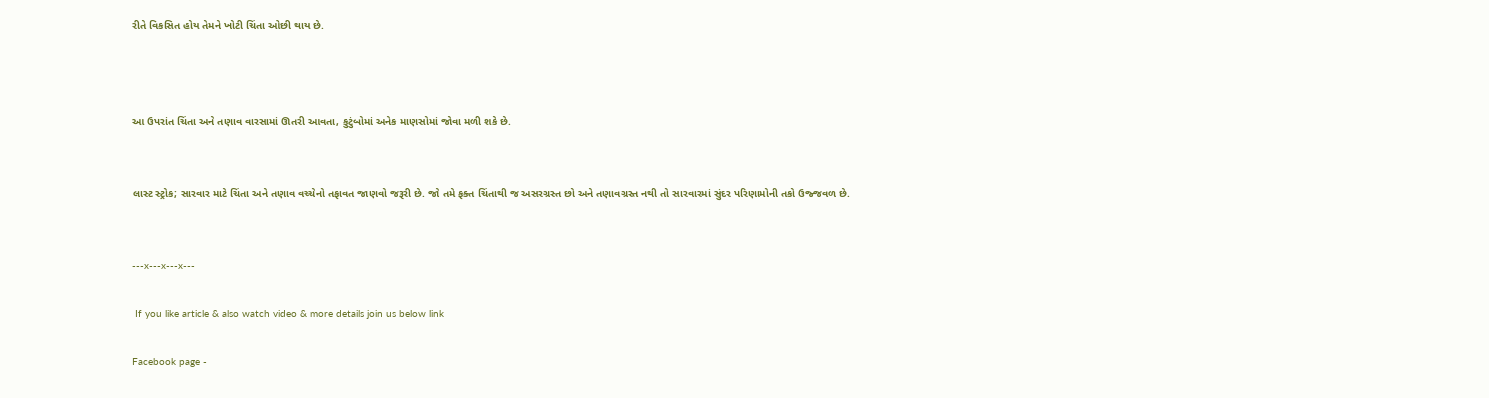રીતે વિકસિત હોય તેમને ખોટી ચિંતા ઓછી થાય છે.



આ ઉપરાંત ચિંતા અને તણાવ વારસામાં ઊતરી આવતા, કુટુંબોમાં અનેક માણસોમાં જોવા મળી શકે છે.


લાસ્ટ સ્ટ્રોક; સારવાર માટે ચિંતા અને તણાવ વચ્ચેનો તફાવત જાણવો જરૂરી છે. જો તમે ફક્ત ચિંતાથી જ અસરગ્રસ્ત છો અને તણાવગ્રસ્ત નથી તો સારવારમાં સુંદર પરિણામોની તકો ઉજ્જવળ છે.


---x---x---x---

 If you like article & also watch video & more details join us below link

Facebook page -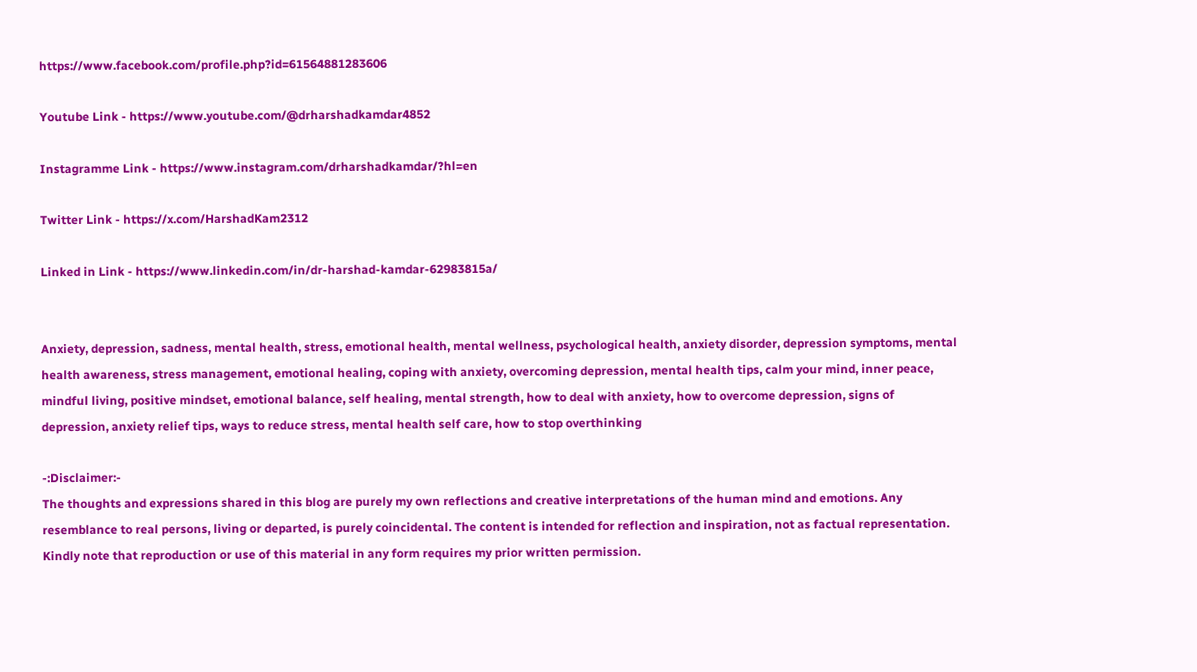https://www.facebook.com/profile.php?id=61564881283606

Youtube Link - https://www.youtube.com/@drharshadkamdar4852

Instagramme Link - https://www.instagram.com/drharshadkamdar/?hl=en

Twitter Link - https://x.com/HarshadKam2312

Linked in Link - https://www.linkedin.com/in/dr-harshad-kamdar-62983815a/


Anxiety, depression, sadness, mental health, stress, emotional health, mental wellness, psychological health, anxiety disorder, depression symptoms, mental health awareness, stress management, emotional healing, coping with anxiety, overcoming depression, mental health tips, calm your mind, inner peace, mindful living, positive mindset, emotional balance, self healing, mental strength, how to deal with anxiety, how to overcome depression, signs of depression, anxiety relief tips, ways to reduce stress, mental health self care, how to stop overthinking

-:Disclaimer:-
The thoughts and expressions shared in this blog are purely my own reflections and creative interpretations of the human mind and emotions. Any resemblance to real persons, living or departed, is purely coincidental. The content is intended for reflection and inspiration, not as factual representation. Kindly note that reproduction or use of this material in any form requires my prior written permission.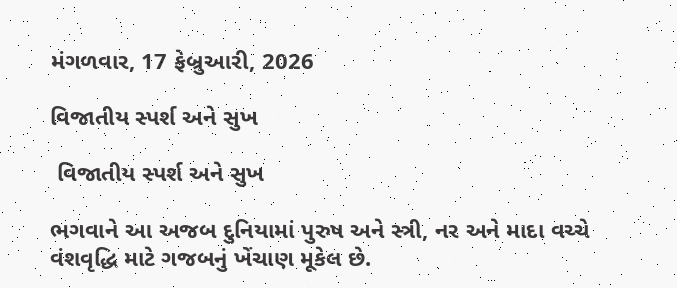મંગળવાર, 17 ફેબ્રુઆરી, 2026

વિજાતીય સ્પર્શ અને સુખ

 વિજાતીય સ્પર્શ અને સુખ

ભગવાને આ અજબ દુનિયામાં પુરુષ અને સ્ત્રી, નર અને માદા વચ્ચે વંશવૃદ્ધિ માટે ગજબનું ખેંચાણ મૂકેલ છે.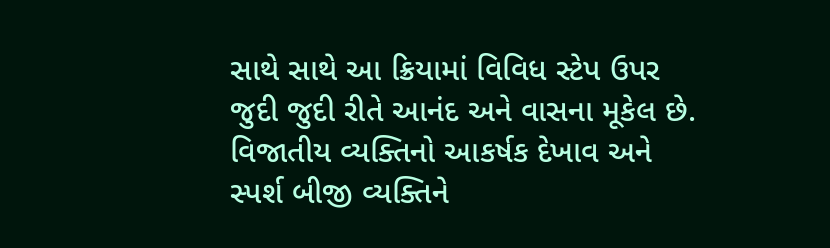સાથે સાથે આ ક્રિયામાં વિવિધ સ્ટેપ ઉપર જુદી જુદી રીતે આનંદ અને વાસના મૂકેલ છે. વિજાતીય વ્યક્તિનો આકર્ષક દેખાવ અને સ્પર્શ બીજી વ્યક્તિને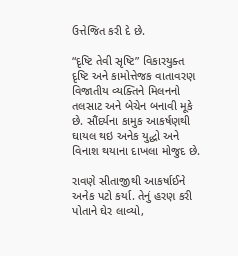ઉત્તેજિત કરી દે છે.

“દૃષ્ટિ તેવી સૃષ્ટિ” વિકારયુક્ત દૃષ્ટિ અને કામોત્તેજક વાતાવરણ વિજાતીય વ્યક્તિને મિલનનો તલસાટ અને બેચેન બનાવી મૂકે છે. સૌંદર્યના કામુક આકર્ષણથી ઘાયલ થઇ અનેક યુદ્ધો અને વિનાશ થયાના દાખલા મોજુદ છે.

રાવણે સીતાજીથી આકર્ષાઈને અનેક પટો કર્યા. તેનું હરણ કરી પોતાને ઘેર લાવ્યો,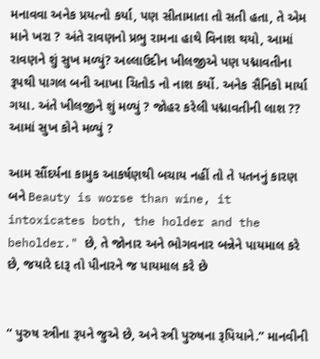મનાવવા અનેક પ્રયત્નો કર્યા, પણ સીતામાતા તો સતી હતા, તે એમ માને ખરા ? અંતે રાવણનો પ્રભુ રામના હાથે વિનાશ થયો, આમાં રાવણને શું સુખ મળ્યું? અલ્લાઉદીન ખીલજીએ પણ પદ્માવતીના રૂપથી પાગલ બની આખા ચિતોડ નો નાશ કર્યો. અનેક સૈનિકો માર્યા ગયા. અંતે ખીલજીને શું મળ્યું ? જોહર કરેલી પદ્માવતીની લાશ ?? આમાં સુખ કોને મળ્યું ?

આમ સૌંદર્યના કામુક આકર્ષણથી બચાય નહીં તો તે પતનનું કારણ બને Beauty is worse than wine, it intoxicates both, the holder and the beholder." છે, તે જોનાર અને ભોગવનાર બન્નેને પાયમાલ કરે છે, જયારે દારૂ તો પીનારને જ પાયમાલ કરે છે


“ પુરુષ સ્ત્રીના રૂપને જુએ છે, અને સ્ત્રી પુરુષના રૂપિયાને.” માનવીની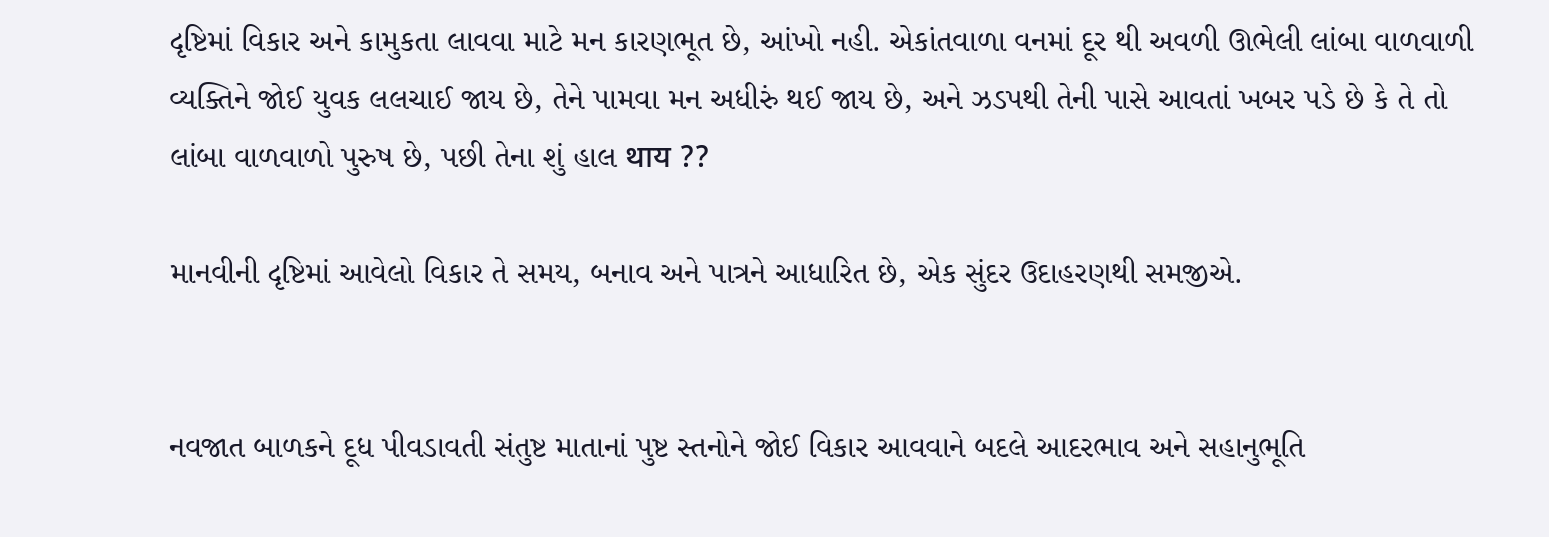દૃષ્ટિમાં વિકાર અને કામુકતા લાવવા માટે મન કારણભૂત છે, આંખો નહી. એકાંતવાળા વનમાં દૂર થી અવળી ઊભેલી લાંબા વાળવાળી વ્યક્તિને જોઈ યુવક લલચાઈ જાય છે, તેને પામવા મન અધીરું થઈ જાય છે, અને ઝડપથી તેની પાસે આવતાં ખબર પડે છે કે તે તો લાંબા વાળવાળો પુરુષ છે, પછી તેના શું હાલ थाय ??

માનવીની દૃષ્ટિમાં આવેલો વિકાર તે સમય, બનાવ અને પાત્રને આધારિત છે, એક સુંદર ઉદાહરણથી સમજીએ.


નવજાત બાળકને દૂધ પીવડાવતી સંતુષ્ટ માતાનાં પુષ્ટ સ્તનોને જોઈ વિકાર આવવાને બદલે આદરભાવ અને સહાનુભૂતિ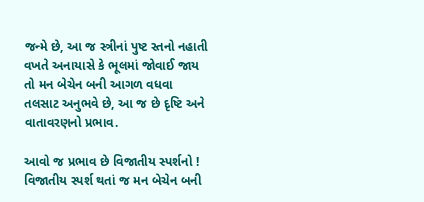જન્મે છે, આ જ સ્ત્રીનાં પુષ્ટ સ્તનો નહાતી વખતે અનાયાસે કે ભૂલમાં જોવાઈ જાય તો મન બેચેન બની આગળ વધવા તલસાટ અનુભવે છે, આ જ છે દૃષ્ટિ અને વાતાવરણનો પ્રભાવ.

આવો જ પ્રભાવ છે વિજાતીય સ્પર્શનો ! વિજાતીય સ્પર્શ થતાં જ મન બેચેન બની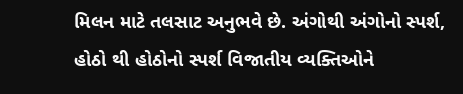મિલન માટે તલસાટ અનુભવે છે. અંગોથી અંગોનો સ્પર્શ, હોઠો થી હોઠોનો સ્પર્શ વિજાતીય વ્યક્તિઓને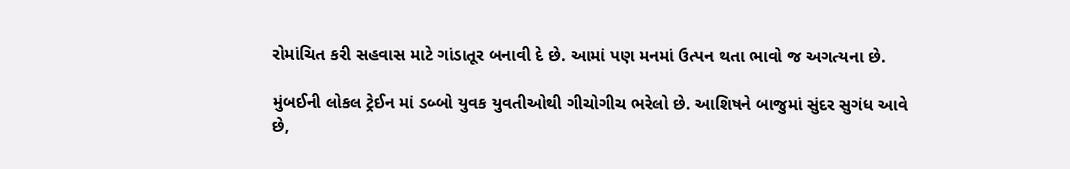રોમાંચિત કરી સહવાસ માટે ગાંડાતૂર બનાવી દે છે. આમાં પણ મનમાં ઉત્પન થતા ભાવો જ અગત્યના છે.

મુંબઈની લોકલ ટ્રેઈન માં ડબ્બો યુવક યુવતીઓથી ગીચોગીચ ભરેલો છે. આશિષને બાજુમાં સુંદર સુગંધ આવે છે,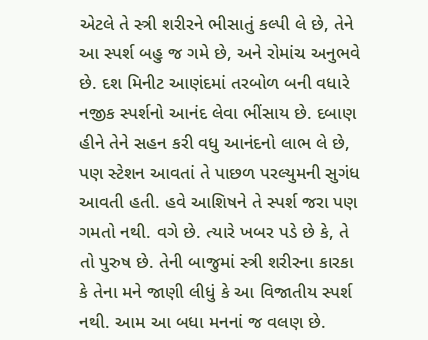એટલે તે સ્ત્રી શરીરને ભીસાતું કલ્પી લે છે, તેને આ સ્પર્શ બહુ જ ગમે છે, અને રોમાંચ અનુભવે છે. દશ મિનીટ આણંદમાં તરબોળ બની વધારે નજીક સ્પર્શનો આનંદ લેવા ભીંસાય છે. દબાણ હીને તેને સહન કરી વધુ આનંદનો લાભ લે છે, પણ સ્ટેશન આવતાં તે પાછળ પરલ્યુમની સુગંધ આવતી હતી. હવે આશિષને તે સ્પર્શ જરા પણ ગમતો નથી. વગે છે. ત્યારે ખબર પડે છે કે, તે તો પુરુષ છે. તેની બાજુમાં સ્ત્રી શરીરના કારકા કે તેના મને જાણી લીધું કે આ વિજાતીય સ્પર્શ નથી. આમ આ બધા મનનાં જ વલણ છે.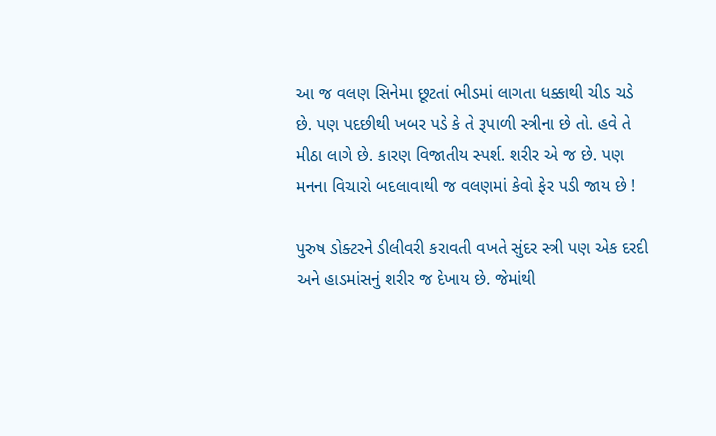આ જ વલણ સિનેમા છૂટતાં ભીડમાં લાગતા ધક્કાથી ચીડ ચડે છે. પણ પદછીથી ખબર પડે કે તે રૂપાળી સ્ત્રીના છે તો. હવે તે મીઠા લાગે છે. કારણ વિજાતીય સ્પર્શ. શરીર એ જ છે. પણ મનના વિચારો બદલાવાથી જ વલણમાં કેવો ફેર પડી જાય છે !

પુરુષ ડોક્ટરને ડીલીવરી કરાવતી વખતે સુંદર સ્ત્રી પણ એક દરદી અને હાડમાંસનું શરીર જ દેખાય છે. જેમાંથી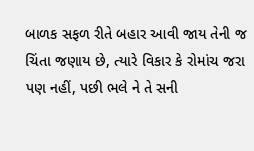બાળક સફળ રીતે બહાર આવી જાય તેની જ ચિંતા જણાય છે, ત્યારે વિકાર કે રોમાંચ જરા પણ નહીં, પછી ભલે ને તે સની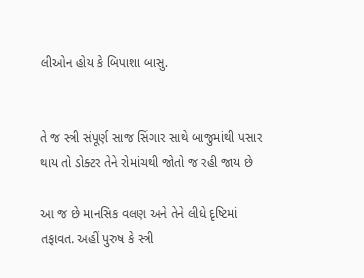લીઓન હોય કે બિપાશા બાસુ.


તે જ સ્ત્રી સંપૂર્ણ સાજ સિંગાર સાથે બાજુમાંથી પસાર થાય તો ડોક્ટર તેને રોમાંચથી જોતો જ રહી જાય છે

આ જ છે માનસિક વલણ અને તેને લીધે દૃષ્ટિમાં તફાવત. અહીં પુરુષ કે સ્ત્રી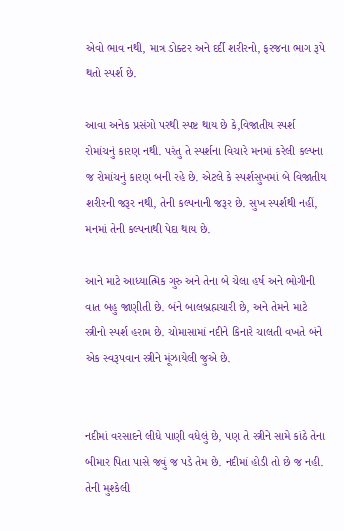એવો ભાવ નથી, માત્ર ડોક્ટર અને દર્દી શરીરનો, ફરજના ભાગ રૂપે થતો સ્પર્શ છે.

આવા અનેક પ્રસંગો પરથી સ્પષ્ટ થાય છે કે,વિજાતીય સ્પર્શ રોમાંચનું કારણ નથી. પરંતુ તે સ્પર્શના વિચારે મનમાં કરેલી કલ્પના જ રોમાંચનું કારણ બની રહે છે. એટલે કે સ્પર્શસુખમાં બે વિજાતીય શરીરની જરૂર નથી, તેની કલ્પનાની જરૂર છે. સુખ સ્પર્શથી નહીં, મનમાં તેની કલ્પનાથી પેદા થાય છે.

આને માટે આધ્યાત્મિક ગુરુ અને તેના બે ચેલા હર્ષ અને ભોગીની વાત બહુ જાણીતી છે. બંને બાલબ્રહ્મચારી છે, અને તેમને માટે સ્ત્રીનો સ્પર્શ હરામ છે. ચોમાસામાં નદીને કિનારે ચાલતી વખતે બંને એક સ્વરૂપવાન સ્ત્રીને મૂંઝાયેલી જુએ છે.


નદીમાં વરસાદને લીધે પાણી વધેલું છે, પણ તે સ્ત્રીને સામે કાંઠે તેના બીમાર પિતા પાસે જવું જ પડે તેમ છે. નદીમાં હોડી તો છે જ નહી. તેની મુશ્કેલી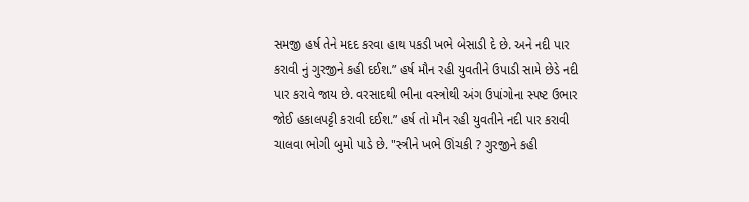સમજી હર્ષ તેને મદદ કરવા હાથ પકડી ખભે બેસાડી દે છે. અને નદી પાર કરાવી નું ગુરજીને કહી દઈશ.” હર્ષ મૌન રહી યુવતીને ઉપાડી સામે છેડે નદી પાર કરાવે જાય છે. વરસાદથી ભીના વસ્ત્રોથી અંગ ઉપાંગોના સ્પષ્ટ ઉભાર જોઈ હકાલપટ્ટી કરાવી દઈશ.” હર્ષ તો મૌન રહી યુવતીને નદી પાર કરાવી ચાલવા ભોગી બુમો પાડે છે. "સ્ત્રીને ખભે ઊંચકી ? ગુરજીને કહી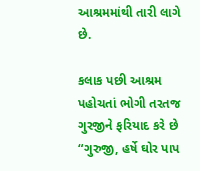આશ્રમમાંથી તારી લાગે છે.

કલાક પછી આશ્રમ પહોચતાં ભોગી તરતજ ગુરજીને ફરિયાદ કરે છે “ગુરુજી, હર્ષે ઘોર પાપ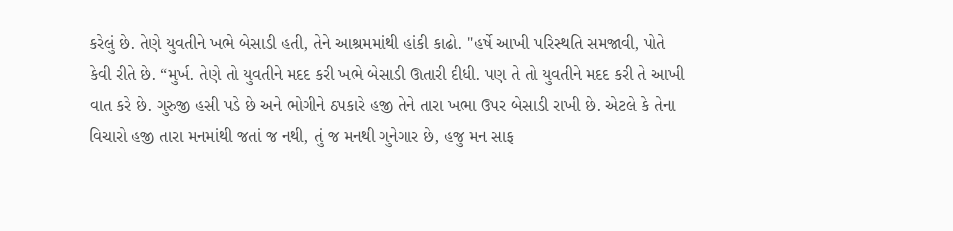કરેલું છે. તેણે યુવતીને ખભે બેસાડી હતી, તેને આશ્રમમાંથી હાંકી કાઢો. "હર્ષે આખી પરિસ્થતિ સમજાવી, પોતે કેવી રીતે છે. “મુર્ખ. તેણે તો યુવતીને મદદ કરી ખભે બેસાડી ઊતારી દીધી. પણ તે તો યુવતીને મદદ કરી તે આખી વાત કરે છે. ગુરુજી હસી પડે છે અને ભોગીને ઠપકારે હજી તેને તારા ખભા ઉપર બેસાડી રાખી છે. એટલે કે તેના વિચારો હજી તારા મનમાંથી જતાં જ નથી, તું જ મનથી ગુનેગાર છે, હજુ મન સાફ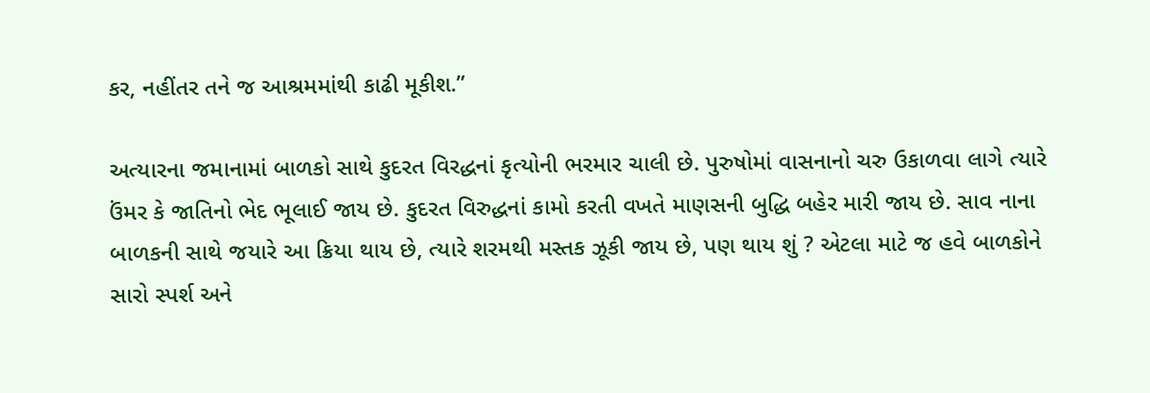કર, નહીંતર તને જ આશ્રમમાંથી કાઢી મૂકીશ.”

અત્યારના જમાનામાં બાળકો સાથે કુદરત વિરદ્ધનાં કૃત્યોની ભરમાર ચાલી છે. પુરુષોમાં વાસનાનો ચરુ ઉકાળવા લાગે ત્યારે ઉંમર કે જાતિનો ભેદ ભૂલાઈ જાય છે. કુદરત વિરુદ્ધનાં કામો કરતી વખતે માણસની બુદ્ધિ બહેર મારી જાય છે. સાવ નાના બાળકની સાથે જયારે આ ક્રિયા થાય છે, ત્યારે શરમથી મસ્તક ઝૂકી જાય છે, પણ થાય શું ? એટલા માટે જ હવે બાળકોને સારો સ્પર્શ અને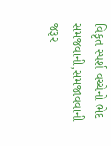વિકૃત સ્પર્શ વચ્ચેનો ભેદ સમજવાની,સમજાવવાની જરૂર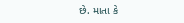છે. માતા કે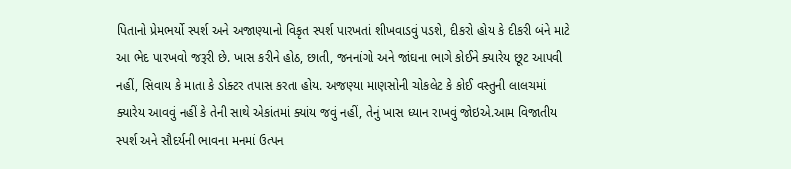પિતાનો પ્રેમભર્યો સ્પર્શ અને અજાણ્યાનો વિકૃત સ્પર્શ પારખતાં શીખવાડવું પડશે, દીકરો હોય કે દીકરી બંને માટે આ ભેદ પારખવો જરૂરી છે. ખાસ કરીને હોઠ, છાતી, જનનાંગો અને જાંઘના ભાગે કોઈને ક્યારેય છૂટ આપવી નહીં, સિવાય કે માતા કે ડોક્ટર તપાસ કરતા હોય. અજણ્યા માણસોની ચોકલેટ કે કોઈ વસ્તુની લાલચમાં ક્યારેય આવવું નહીં કે તેની સાથે એકાંતમાં ક્યાંય જવું નહીં, તેનું ખાસ ધ્યાન રાખવું જોઇએ.આમ વિજાતીય સ્પર્શ અને સૌદર્યની ભાવના મનમાં ઉત્પન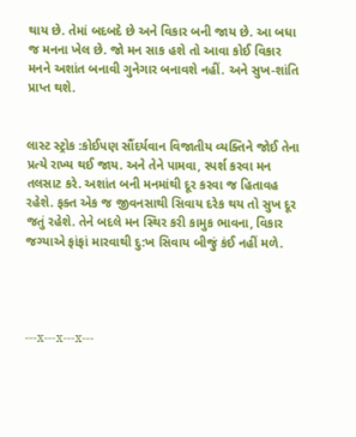થાય છે. તેમાં બદબદે છે અને વિકાર બની જાય છે. આ બધા જ મનના ખેલ છે. જો મન સાક હશે તો આવા કોઈ વિકાર મનને અશાંત બનાવી ગુનેગાર બનાવશે નહીં. અને સુખ-શાંતિ પ્રાપ્ત થશે.


લાસ્ટ સ્ટ્રોક :કોઈપણ સૌંદર્યવાન વિજાતીય વ્યક્તિને જોઈ તેના પ્રત્યે રાખ્ય થઈ જાય. અને તેને પામવા, સ્પર્શ કરવા મન તલસાટ કરે. અશાંત બની મનમાંથી દૂર કરવા જ હિતાવહ રહેશે. ફક્ત એક જ જીવનસાથી સિવાય દરેક થય તો સુખ દૂર જતું રહેશે. તેને બદલે મન સ્થિર કરી કામુક ભાવના, વિકાર જગ્યાએ ફાંફાં મારવાથી દુ:ખ સિવાય બીજું કંઈ નહીં મળે.




---x---x---x---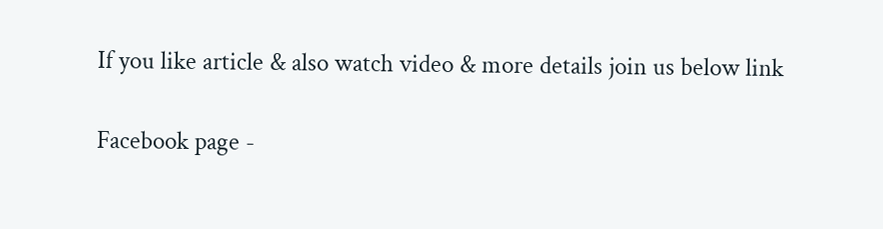If you like article & also watch video & more details join us below link

Facebook page -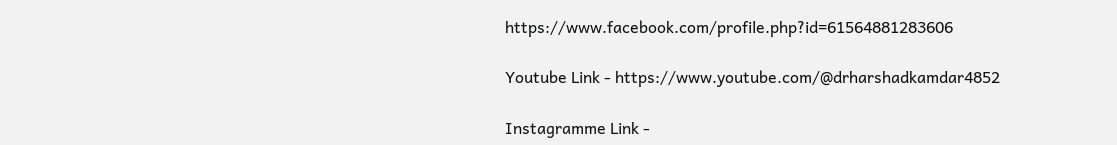https://www.facebook.com/profile.php?id=61564881283606

Youtube Link - https://www.youtube.com/@drharshadkamdar4852

Instagramme Link -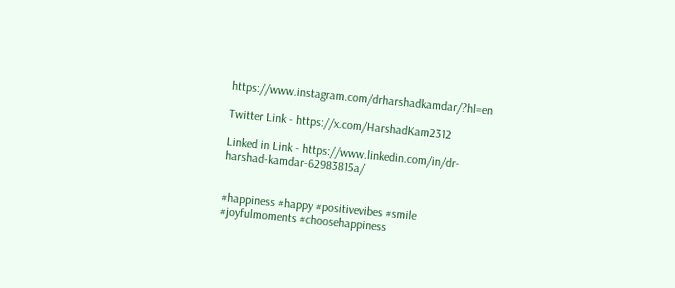https://www.instagram.com/drharshadkamdar/?hl=en

Twitter Link - https://x.com/HarshadKam2312

Linked in Link - https://www.linkedin.com/in/dr-harshad-kamdar-62983815a/


#happiness #happy #positivevibes #smile #joyfulmoments #choosehappiness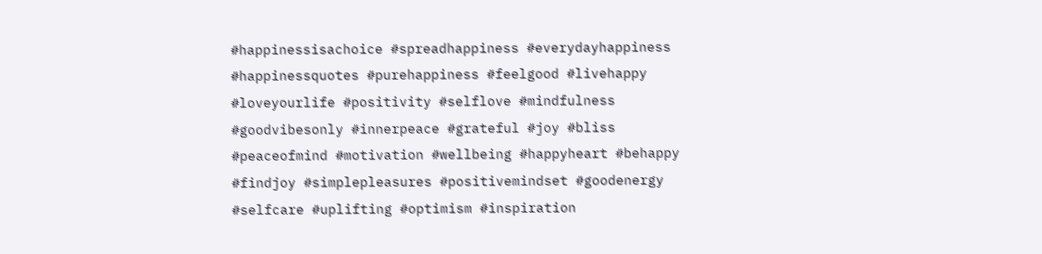#happinessisachoice #spreadhappiness #everydayhappiness #happinessquotes #purehappiness #feelgood #livehappy #loveyourlife #positivity #selflove #mindfulness #goodvibesonly #innerpeace #grateful #joy #bliss #peaceofmind #motivation #wellbeing #happyheart #behappy #findjoy #simplepleasures #positivemindset #goodenergy #selfcare #uplifting #optimism #inspiration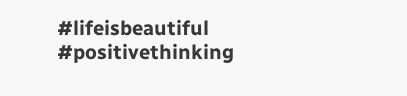#lifeisbeautiful #positivethinking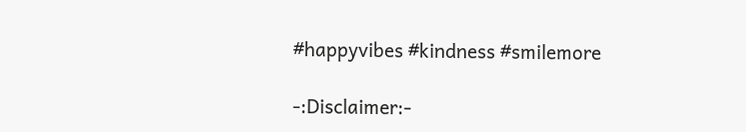#happyvibes #kindness #smilemore

-:Disclaimer:-